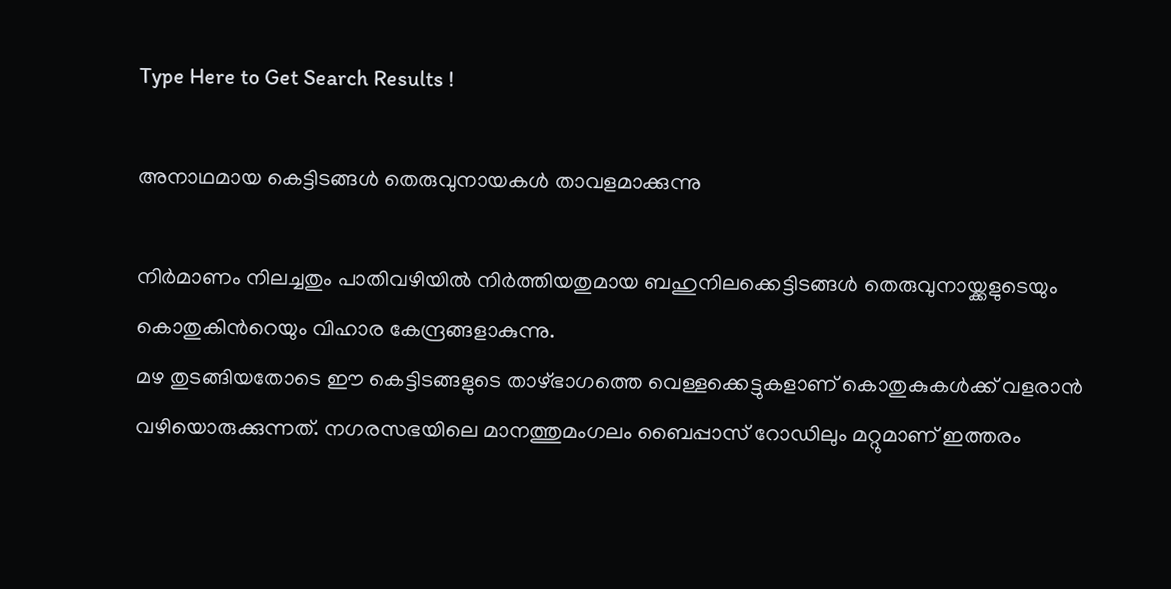Type Here to Get Search Results !

അനാഥമായ കെട്ടിടങ്ങള്‍ തെരുവുനായകള്‍ താവളമാക്കുന്നു

നിര്‍മാണം നിലച്ചതും പാതിവഴിയില്‍ നിര്‍ത്തിയതുമായ ബഹുനിലക്കെട്ടിടങ്ങള്‍ തെരുവുനായ്ക്കളുടെയും കൊതുകിന്‍റെയും വിഹാര കേന്ദ്രങ്ങളാകുന്നു.
മഴ തുടങ്ങിയതോടെ ഈ കെട്ടിടങ്ങളുടെ താഴ്ഭാഗത്തെ വെള്ളക്കെട്ടുകളാണ് കൊതുകുകള്‍ക്ക് വളരാൻ വഴിയൊരുക്കുന്നത്. നഗരസഭയിലെ മാനത്തുമംഗലം ബൈപ്പാസ് റോഡിലും മറ്റുമാണ് ഇത്തരം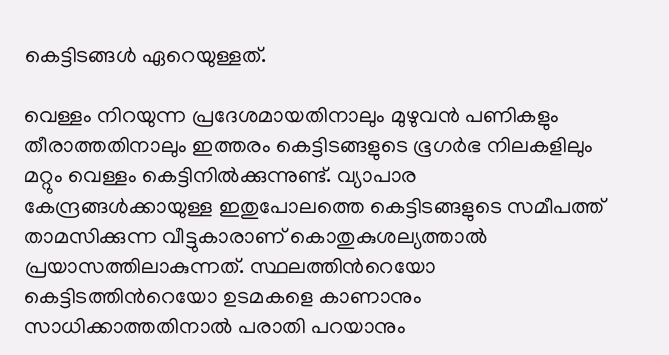കെട്ടിടങ്ങള്‍ ഏറെയുള്ളത്.

വെള്ളം നിറയുന്ന പ്രദേശമായതിനാലും മുഴുവൻ പണികളും തീരാത്തതിനാലും ഇത്തരം കെട്ടിടങ്ങളുടെ ഭൂഗര്‍ഭ നിലകളിലും മറ്റും വെള്ളം കെട്ടിനില്‍ക്കുന്നുണ്ട്. വ്യാപാര കേന്ദ്രങ്ങള്‍ക്കായുള്ള ഇതുപോലത്തെ കെട്ടിടങ്ങളുടെ സമീപത്ത് താമസിക്കുന്ന വീട്ടുകാരാണ് കൊതുകുശല്യത്താല്‍ പ്രയാസത്തിലാകുന്നത്. സ്ഥലത്തിന്‍റെയോ കെട്ടിടത്തിന്‍റെയോ ഉടമകളെ കാണാനും സാധിക്കാത്തതിനാല്‍ പരാതി പറയാനും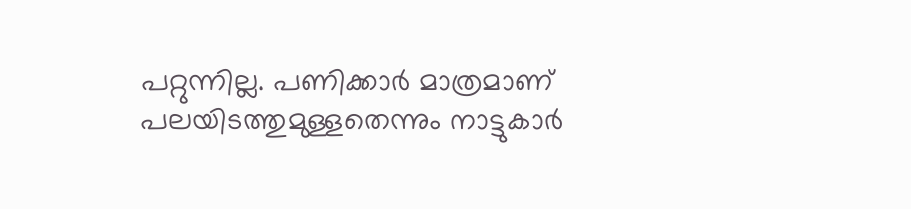പറ്റുന്നില്ല. പണിക്കാര്‍ മാത്രമാണ് പലയിടത്തുമുള്ളതെന്നും നാട്ടുകാര്‍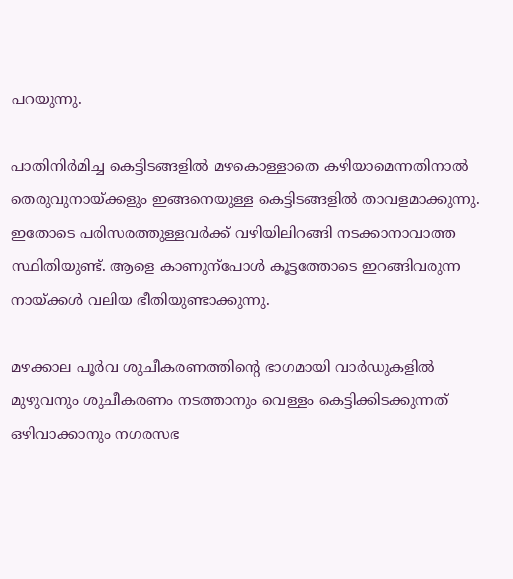പറയുന്നു.

പാതിനിര്‍മിച്ച കെട്ടിടങ്ങളില്‍ മഴകൊള്ളാതെ കഴിയാമെന്നതിനാല്‍ തെരുവുനായ്ക്കളും ഇങ്ങനെയുള്ള കെട്ടിടങ്ങളില്‍ താവളമാക്കുന്നു. ഇതോടെ പരിസരത്തുള്ളവര്‍ക്ക് വഴിയിലിറങ്ങി നടക്കാനാവാത്ത സ്ഥിതിയുണ്ട്. ആളെ കാണുന്പോള്‍ കൂട്ടത്തോടെ ഇറങ്ങിവരുന്ന നായ്ക്കള്‍ വലിയ ഭീതിയുണ്ടാക്കുന്നു.

മഴക്കാല പൂര്‍വ ശുചീകരണത്തിന്‍റെ ഭാഗമായി വാര്‍ഡുകളില്‍ മുഴുവനും ശുചീകരണം നടത്താനും വെള്ളം കെട്ടിക്കിടക്കുന്നത് ഒഴിവാക്കാനും നഗരസഭ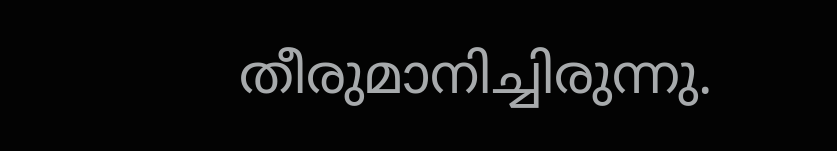തീരുമാനിച്ചിരുന്നു.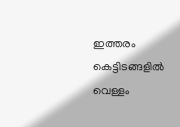ഇത്തരം കെട്ടിടങ്ങളില്‍ വെള്ളം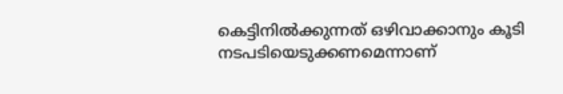കെട്ടിനില്‍ക്കുന്നത് ഒഴിവാക്കാനും കൂടി നടപടിയെടുക്കണമെന്നാണ്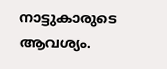നാട്ടുകാരുടെ ആവശ്യം.